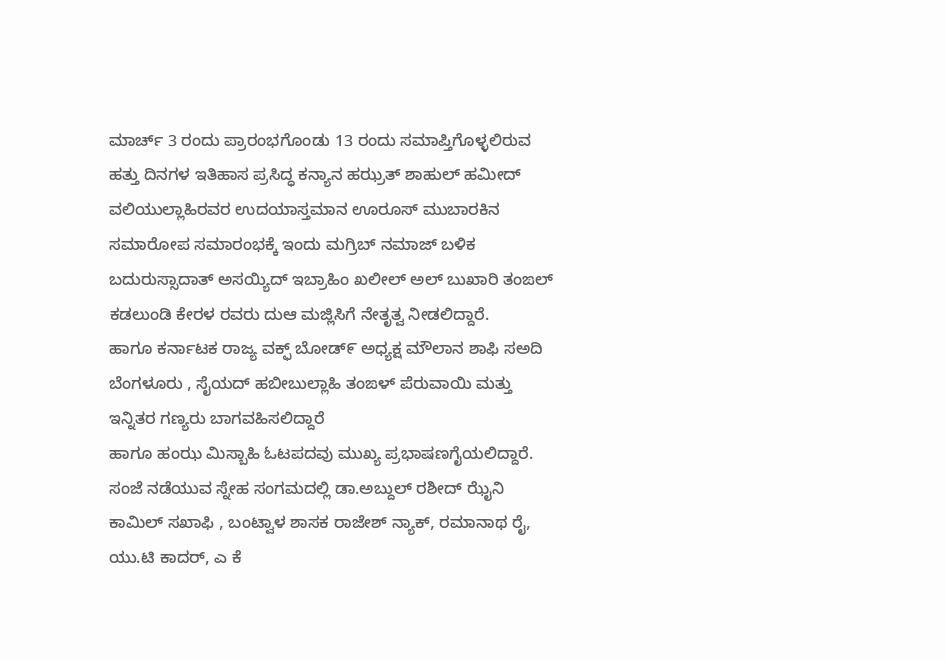ಮಾರ್ಚ್ 3 ರಂದು ಪ್ರಾರಂಭಗೊಂಡು 13 ರಂದು ಸಮಾಪ್ತಿಗೊಳ್ಳಲಿರುವ ಹತ್ತು ದಿನಗಳ ಇತಿಹಾಸ ಪ್ರಸಿದ್ಧ ಕನ್ಯಾನ ಹಝ್ರತ್ ಶಾಹುಲ್ ಹಮೀದ್ ವಲಿಯುಲ್ಲಾಹಿರವರ ಉದಯಾಸ್ತಮಾನ ಊರೂಸ್ ಮುಬಾರಕಿನ ಸಮಾರೋಪ ಸಮಾರಂಭಕ್ಕೆ ಇಂದು ಮಗ್ರಿಬ್ ನಮಾಜ್ ಬಳಿಕ ಬದುರುಸ್ಸಾದಾತ್ ಅಸಯ್ಯಿದ್ ಇಬ್ರಾಹಿಂ ಖಲೀಲ್ ಅಲ್ ಬುಖಾರಿ ತಂಙಲ್ ಕಡಲುಂಡಿ ಕೇರಳ ರವರು ದುಆ ಮಜ್ಲಿಸಿಗೆ ನೇತೃತ್ವ ನೀಡಲಿದ್ದಾರೆ.
ಹಾಗೂ ಕರ್ನಾಟಕ ರಾಜ್ಯ ವಕ್ಫ್ ಬೋಡ್೯ ಅಧ್ಯಕ್ಷ ಮೌಲಾನ ಶಾಫಿ ಸಅದಿ ಬೆಂಗಳೂರು , ಸೈಯದ್ ಹಬೀಬುಲ್ಲಾಹಿ ತಂಙಳ್ ಪೆರುವಾಯಿ ಮತ್ತು ಇನ್ನಿತರ ಗಣ್ಯರು ಬಾಗವಹಿಸಲಿದ್ದಾರೆ
ಹಾಗೂ ಹಂಝ ಮಿಸ್ಬಾಹಿ ಓಟಪದವು ಮುಖ್ಯ ಪ್ರಭಾಷಣಗೈಯಲಿದ್ದಾರೆ.
ಸಂಜೆ ನಡೆಯುವ ಸ್ನೇಹ ಸಂಗಮದಲ್ಲಿ ಡಾ.ಅಬ್ದುಲ್ ರಶೀದ್ ಝೈನಿ ಕಾಮಿಲ್ ಸಖಾಫಿ , ಬಂಟ್ವಾಳ ಶಾಸಕ ರಾಜೇಶ್ ನ್ಯಾಕ್, ರಮಾನಾಥ ರೈ, ಯು.ಟಿ ಕಾದರ್, ಎ ಕೆ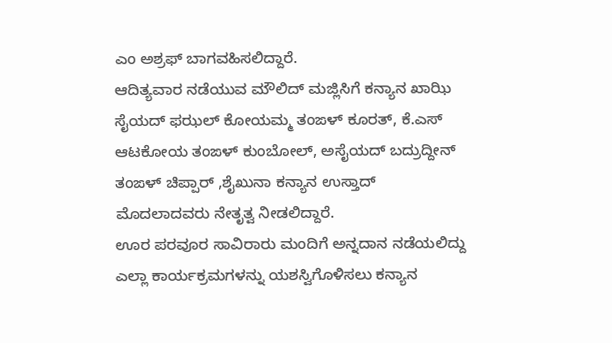ಎಂ ಅಶ್ರಫ್ ಬಾಗವಹಿಸಲಿದ್ದಾರೆ.
ಆದಿತ್ಯವಾರ ನಡೆಯುವ ಮೌಲಿದ್ ಮಜ್ಲಿಸಿಗೆ ಕನ್ಯಾನ ಖಾಝಿ ಸೈಯದ್ ಫಝಲ್ ಕೋಯಮ್ಮ ತಂಙಳ್ ಕೂರತ್, ಕೆ.ಎಸ್ ಆಟಕೋಯ ತಂಙಳ್ ಕುಂಬೋಲ್, ಅಸೈಯದ್ ಬದ್ರುದ್ದೀನ್ ತಂಙಳ್ ಚಿಪ್ಪಾರ್ ,ಶೈಖುನಾ ಕನ್ಯಾನ ಉಸ್ತಾದ್ ಮೊದಲಾದವರು ನೇತೃತ್ವ ನೀಡಲಿದ್ದಾರೆ.
ಊರ ಪರವೂರ ಸಾವಿರಾರು ಮಂದಿಗೆ ಅನ್ನದಾನ ನಡೆಯಲಿದ್ದು ಎಲ್ಲಾ ಕಾರ್ಯಕ್ರಮಗಳನ್ನು ಯಶಸ್ವಿಗೊಳಿಸಲು ಕನ್ಯಾನ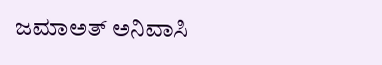ಜಮಾಅತ್ ಅನಿವಾಸಿ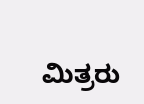ಮಿತ್ರರು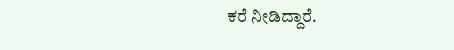ಕರೆ ನೀಡಿದ್ದಾರೆ.